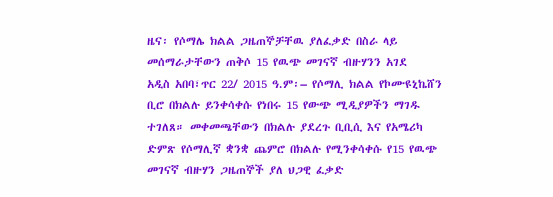ዜና፡ የሶማሌ ክልል ጋዜጠኞቻቸዉ ያለፈቃድ በስራ ላይ መሰማራታቸውን ጠቅሶ 15 የዉጭ መገናኛ ብዙሃንን አገደ
አዲስ አበባ፣ጥር 22/ 2015 ዓ.ም፡– የሶማሊ ክልል የኮሙዩኒኬሸን ቢሮ በክልሉ ይንቀሳቀሱ የነበሩ 15 የውጭ ሚዲያዎችን ማገዱ ተገለጸ። መቀመጫቸውን በክልሉ ያደረጉ ቢቢሲ እና የአሜሪካ ድምጽ የሶማሊኛ ቋንቋ ጨምሮ በክልሉ የሚንቀሳቀሱ የ15 የዉጭ መገናኛ ብዙሃን ጋዜጠኞች ያለ ህጋዊ ፈቃድ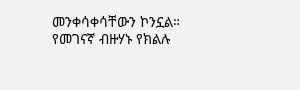መንቀሳቀሳቸውን ኮንኗል። የመገናኛ ብዙሃኑ የክልሉ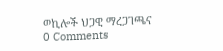ወኪሎች ህጋዊ ማረጋገጫና
0 Comments